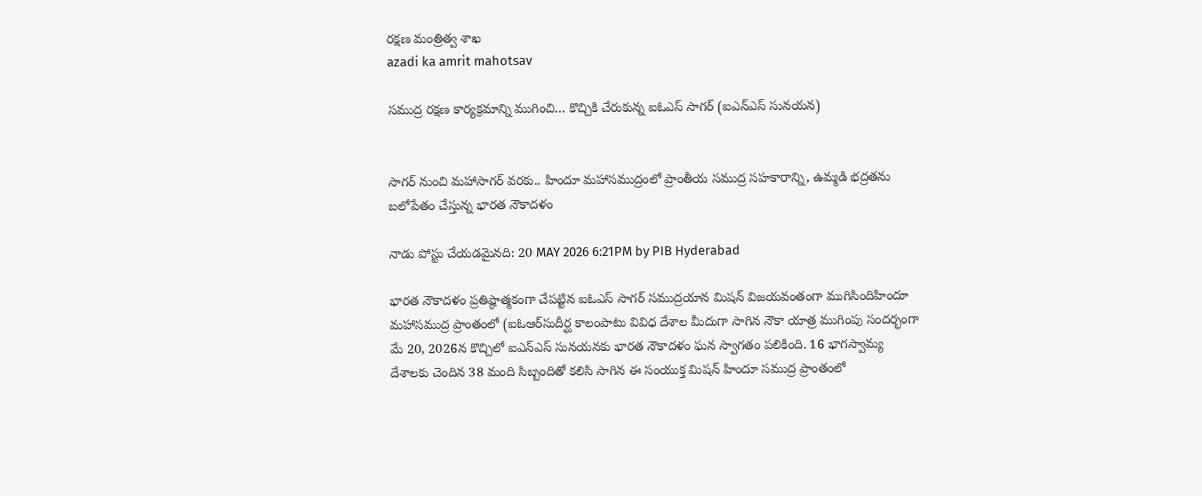రక్ష‌ణ మంత్రిత్వ శాఖ‌
azadi ka amrit mahotsav

సముద్ర రక్షణ కార్యక్రమాన్ని ముగించి… కొచ్చికి చేరుకున్న ఐఓఎస్‌ సాగర్ (ఐఎన్‌ఎస్‌ సునయన)


సాగర్ నుంచి మహాసాగర్ వరకు.. హిందూ మహాసముద్రంలో ప్రాంతీయ సముద్ర సహకారాన్ని, ఉమ్మడి భద్రతను బలోపేతం చేస్తున్న భారత నౌకాదళం

నాడు పోస్టు చేయడమైనది: 20 MAY 2026 6:21PM by PIB Hyderabad

భారత నౌకాదళం ప్రతిష్ఠాత్మకంగా చేపట్టిన ఐఓఎస్‌ సాగర్ సముద్రయాన మిషన్ విజయవంతంగా ముగిసిందిహిందూ మహాసముద్ర ప్రాంతంలో (ఐఓఆర్‌సుదీర్ఘ కాలంపాటు వివిధ దేశాల మీదుగా సాగిన నౌకా యాత్ర ముగింపు సందర్భంగా మే 20, 2026న కొచ్చిలో ఐఎన్‌ఎస్‌ సునయనకు భారత నౌకాదళం ఘన స్వాగతం పలికింది. 16 భాగస్వామ్య దేశాలకు చెందిన 38 మంది సిబ్బందితో కలిసి సాగిన ఈ సంయుక్త మిషన్‌ హిందూ సముద్ర ప్రాంతంలో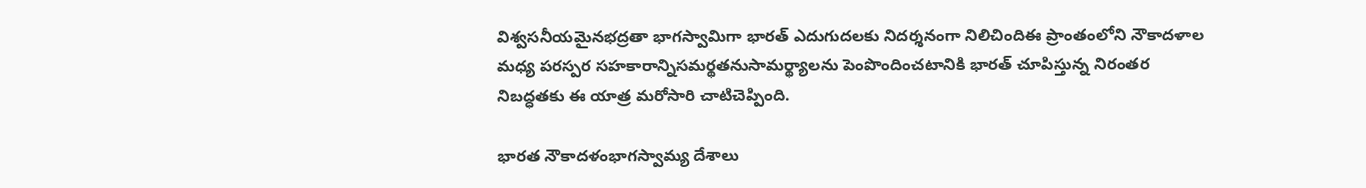విశ్వసనీయమైనభద్రతా భాగస్వామిగా భారత్ ఎదుగుదలకు నిదర్శనంగా నిలిచిందిఈ ప్రాంతంలోని నౌకాదళాల మధ్య పరస్పర సహకారాన్నిసమర్థతనుసామర్థ్యాలను పెంపొందించటానికి భారత్‌ చూపిస్తున్న నిరంతర నిబద్ధతకు ఈ యాత్ర మరోసారి చాటిచెప్పింది.

భారత నౌకాదళంభాగస్వామ్య దేశాలు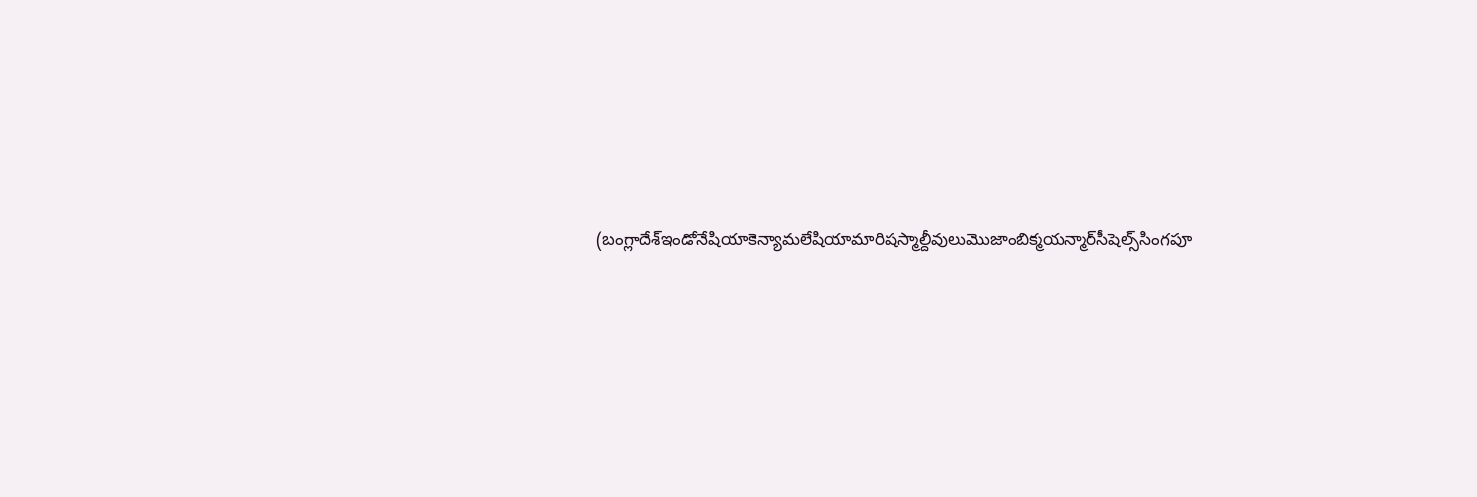(బంగ్లాదేశ్‌ఇండోనేషియాకెన్యామలేషియామారిషస్మాల్దీవులుమొజాంబిక్మయన‌్మార్‌సీషెల్స్‌సింగపూ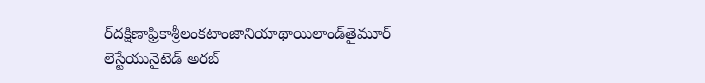ర్‌దక్షిణాఫ్రికాశ్రీలంకటాంజానియాథాయిలాండ్‌తైమూర్‌ లెస్టేయునైటెడ్‌ అరబ్‌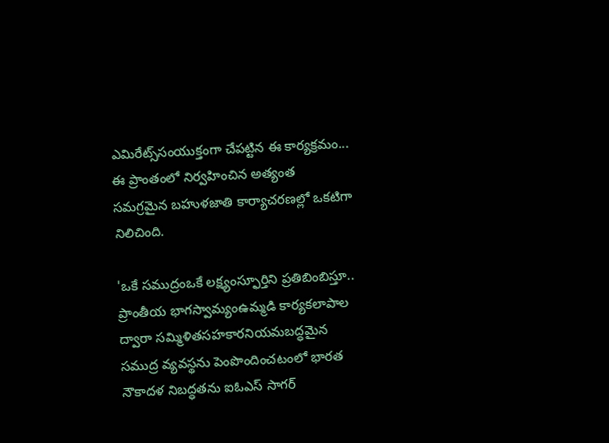ఎమిరేట్స్‌సంయుక్తంగా చేపట్టిన ఈ కార్యక్రమం... ఈ ప్రాంతంలో నిర్వహించిన అత్యంత సమగ్రమైన బహుళజాతి కార్యాచరణల్లో ఒకటిగా నిలిచింది.

'ఒకే సముద్రంఒకే లక్ష్యంస్ఫూర్తిని ప్రతిబింబిస్తూ.. ప్రాంతీయ భాగస్వామ్యంఉమ్మడి కార్యకలాపాల ద్వారా సమ్మిళితసహకారనియమబద్ధమైన సముద్ర వ్యవస్థను పెంపొందించటంలో భారత నౌకాదళ నిబద్ధతను ఐఓఎస్‌ సాగర్‌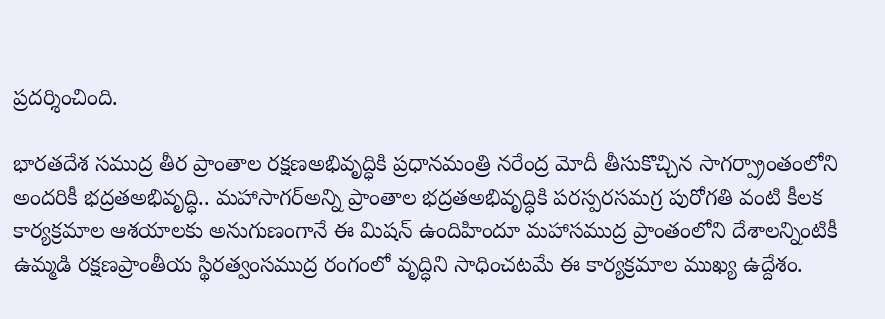ప్రదర్శించింది.

భారతదేశ సముద్ర తీర ప్రాంతాల రక్షణఅభివృద్ధికి ప్రధానమంత్రి నరేంద్ర మోదీ తీసుకొచ్చిన సాగర్ప్రాంతంలోని అందరికీ భద్రతఅభివృద్ధి.. మహాసాగర్‌అన్ని ప్రాంతాల భద్రతఅభివృద్ధికి పరస్పరసమగ్ర పురోగతి వంటి కీలక కార్యక్రమాల ఆశయాలకు అనుగుణంగానే ఈ మిషన్‌ ఉందిహిందూ మహాసముద్ర ప్రాంతంలోని దేశాలన్నింటికీ ఉమ్మడి రక్షణప్రాంతీయ స్థిరత్వంసముద్ర రంగంలో వృద్ధిని సాధించటమే ఈ కార్యక్రమాల ముఖ్య ఉద్దేశం.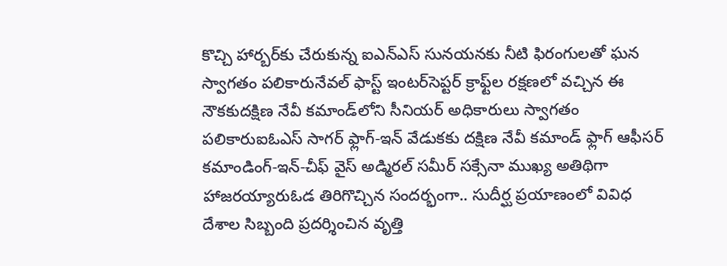కొచ్చి హార్బర్‌కు చేరుకున్న ఐఎన్‌ఎస్‌ సునయనకు నీటి ఫిరంగులతో ఘన స్వాగతం పలికారునేవల్ ఫాస్ట్‌ ఇంటర్‌సెప్టర్‌ క్రాఫ్ట్‌ల రక్షణలో వచ్చిన ఈ నౌకకుదక్షిణ నేవీ కమాండ్‌లోని సీనియర్‌ అధికారులు స్వాగతం పలికారుఐఓఎస్ సాగర్ ఫ్లాగ్-ఇన్ వేడుకకు దక్షిణ నేవీ కమాండ్ ఫ్లాగ్ ఆఫీసర్ కమాండింగ్-ఇన్-చీఫ్ వైస్ అడ్మిరల్ సమీర్ సక్సేనా ముఖ్య అతిథిగా హాజరయ్యారుఓడ తిరిగొచ్చిన సందర్భంగా.. సుదీర్ఘ ప్రయాణంలో వివిధ దేశాల సిబ్బంది ప్రదర్శించిన వృత్తి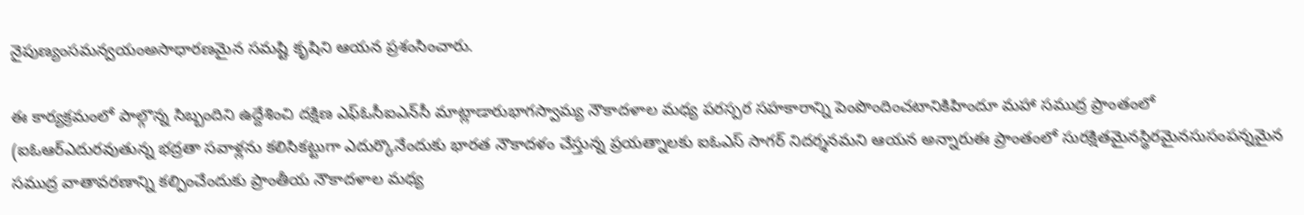నైపుణ్యంసమన్వయంఅసాధారణమైన సమష్టి కృషిని ఆయన ప్రశంసించారు.

ఈ కార్యక్రమంలో పాల్గొన్న సిబ్బందిని ఉద్దేశించి దక్షిణ ఎఫ్‌ఓసీఐఎన్‌సీ మాట్లాడారుభాగస్వామ్య నౌకాదళాల మధ్య పరస్పర సహకారాన్ని పెంపొందించటానికిహిందూ మహా సముద్ర ప్రాంతంలో (ఐఓఆర్‌ఎదురవుతున్న భద్రతా సవాళ్లను కలిసికట్టుగా ఎదుర్కొనేందుకు భారత నౌకాదళం చేస్తున్న ప్రయత్నాలకు ఐఓఎస్‌ సాగర్‌ నిదర్శనమని ఆయన అన్నారుఈ ప్రాంతంలో సురక్షితమైనస్థిరమైనసుసంపన్నమైన సముద్ర వాతావరణాన్ని కల్పించేందుకు ప్రాంతీయ నౌకాదళాల మధ్య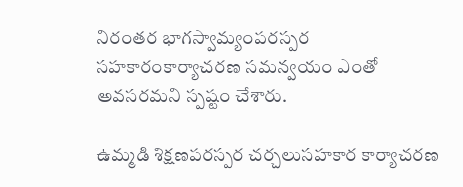నిరంతర భాగస్వామ్యంపరస్పర సహకారంకార్యాచరణ సమన్వయం ఎంతో అవసరమని స్పష్టం చేశారు.

ఉమ్మడి శిక్షణపరస్పర చర్చలుసహకార కార్యాచరణ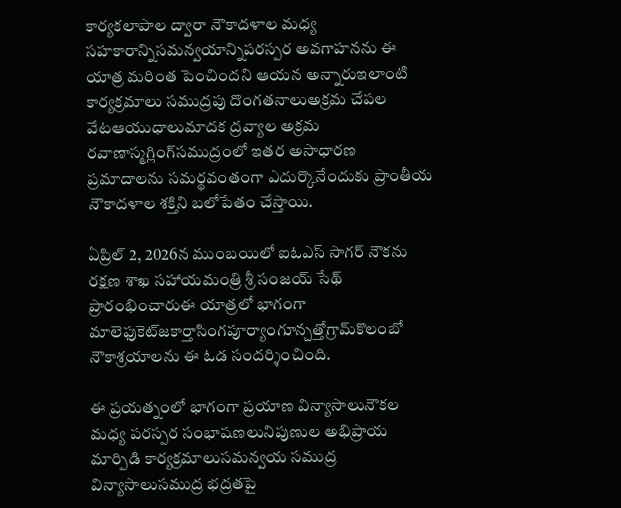కార్యకలాపాల ద్వారా నౌకాదళాల మధ్య సహకారాన్నిసమన్వయాన్నిపరస్పర అవగాహనను ఈ యాత్ర మరింత పెంచిందని ఆయన అన్నారుఇలాంటి కార్యక్రమాలు సముద్రపు దొంగతనాలుఅక్రమ చేపల వేటఆయుధాలుమాదక ద్రవ్యాల అక్రమ రవాణాస్మగ్లింగ్‌సముద్రంలో ఇతర అసాధారణ ప్రమాదాలను సమర్థవంతంగా ఎదుర్కొనేందుకు ప్రాంతీయ నౌకాదళాల శక్తిని బలోపేతం చేస్తాయి.

ఏప్రిల్‌ 2, 2026న ముంబయిలో ఐఓఎస్‌ సాగర్‌ నౌకను రక్షణ శాఖ సహాయమంత్రి శ్రీ సంజయ్‌ సేథ్‌ ప్రారంభించారుఈ యాత్రలో భాగంగా మాలెఫుకెట్‌జకార్తాసింగపూర్యాంగూన్చత్తోగ్రామ్‌కొలంబో నౌకాశ్రయాలను ఈ ఓడ సందర్శించింది.

ఈ ప్రయత్నంలో భాగంగా ప్రయాణ విన్యాసాలునౌకల మధ్య పరస్పర సంభాషణలునిపుణుల అభిప్రాయ మార్పిడి కార్యక్రమాలుసమన్వయ సముద్ర విన్యాసాలుసముద్ర భద్రతపై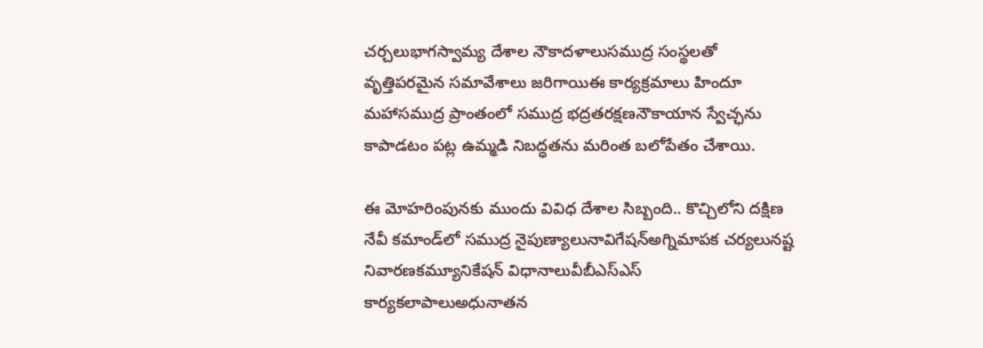చర్చలుభాగస్వామ్య దేశాల నౌకాదళాలుసముద్ర సంస్థలతో వృత్తిపరమైన సమావేశాలు జరిగాయిఈ కార్యక్రమాలు హిందూ మహాసముద్ర ప్రాంతంలో సముద్ర భద్రతరక్షణనౌకాయాన స్వేచ్ఛను కాపాడటం పట్ల ఉమ్మడి నిబద్ధతను మరింత బలోపేతం చేశాయి.

ఈ మోహరింపునకు ముందు వివిధ దేశాల సిబ్బంది.. కొచ్చిలోని దక్షిణ నేవీ కమాండ్‌లో సముద్ర నైపుణ్యాలునావిగేషన్అగ్నిమాపక చర్యలునష్ట నివారణకమ్యూనికేషన్‌ విధానాలువీబీఎస్‌ఎస్ కార్యకలాపాలుఅధునాతన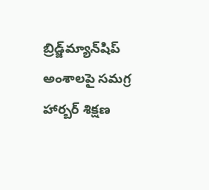బ్రిడ్జ్‌మ్యాన్‌షిప్‌ అంశాలపై సమగ్ర హార్బర్ శిక్షణ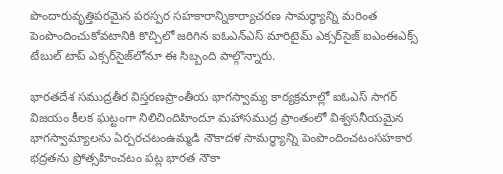పొందారువృత్తిపరమైన పరస్పర సహకారాన్నికార్యాచరణ సామర్థ్యాన్ని మరింత పెంపొందించుకోవటానికి కొచ్చిలో జరిగిన ఐఓఎన్‌ఎస్‌ మారిటైమ్ ఎక్సర్‌సైజ్ ఐఎంఈఎక్స్‌ టేబుల్ టాప్ ఎక్సర్‌సైజ్‌లోనూ ఈ సిబ్బంది పాల్గొన్నారు.

భారతదేశ సముద్రతీర విస్తరణప్రాంతీయ భాగస్వామ్య కార్యక్రమాల్లో ఐఓఎస్‌ సాగర్‌ విజయం కీలక ఘట్టంగా నిలిచిందిహిందూ మహాసముద్ర ప్రాంతంలో విశ్వసనీయమైన భాగస్వామ్యాలను ఏర్పరచటంఉమ్మడి నౌకాదళ సామర్థ్యాన్ని పెంపొందించటంసహకార భద్రతను ప్రోత్సహించటం పట్ల భారత నౌకా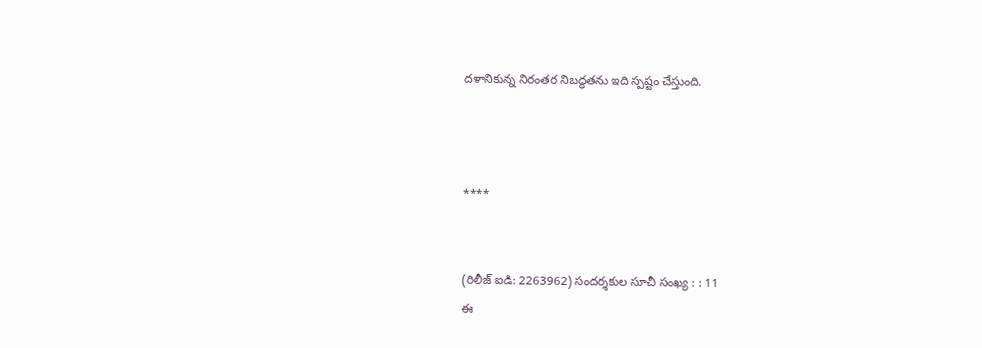దళానికున్న నిరంతర నిబద్ధతను ఇది స్పష్టం చేస్తుంది.



****


(రిలీజ్ ఐడి: 2263962) సందర్శకుల సూచీ సంఖ్య : : 11
ఈ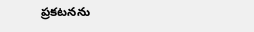ప్రకటనను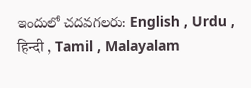ఇందులో చదవగలరు: English , Urdu , हिन्दी , Tamil , Malayalam